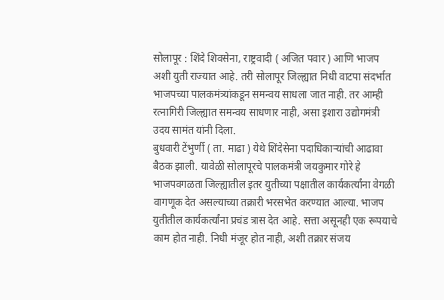सोलापूर : शिंदे शिवसेना, राष्ट्रवादी ( अजित पवार ) आणि भाजप अशी युती राज्यात आहे. तरी सोलापूर जिल्ह्यात निधी वाटपा संदर्भात भाजपच्या पालकमंत्र्यांकडून समन्वय साधला जात नाही. तर आम्ही रत्नागिरी जिल्ह्यात समन्वय साधणार नाही, असा इशारा उद्योगमंत्री उदय सामंत यांनी दिला.
बुधवारी टेंभुर्णी ( ता. माढा ) येथे शिंदेसेना पदाधिकाऱ्यांची आढावा बैठक झाली. यावेळी सोलापूरचे पालकमंत्री जयकुमार गोरे हे भाजपवगळता जिल्ह्यातील इतर युतीच्या पक्षातील कार्यकर्त्यांना वेगळी वागणूक देत असल्याच्या तक्रारी भरसभेत करण्यात आल्या. भाजप युतीतील कार्यकर्त्यांना प्रचंड त्रास देत आहे. सत्ता असूनही एक रूपयाचे काम होत नाही. निधी मंजूर होत नाही, अशी तक्रार संजय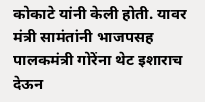कोकाटे यांनी केली होती. यावर मंत्री सामंतांनी भाजपसह पालकमंत्री गोरेंना थेट इशाराच देऊन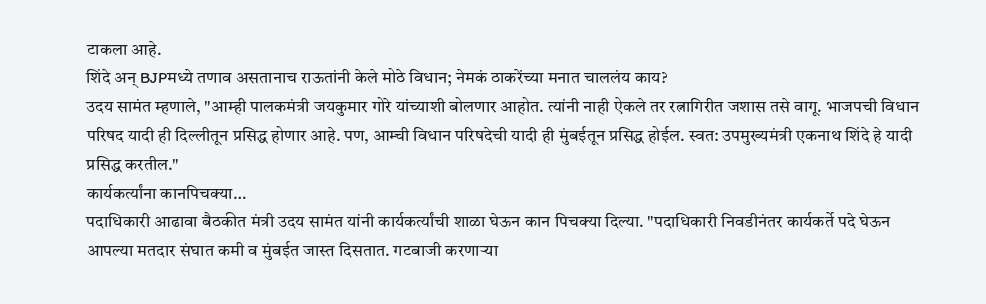टाकला आहे.
शिंदे अन् BJPमध्ये तणाव असतानाच राऊतांनी केले मोठे विधान; नेमकं ठाकरेंच्या मनात चाललंय काय?
उदय सामंत म्हणाले, "आम्ही पालकमंत्री जयकुमार गोरे यांच्याशी बोलणार आहोत. त्यांनी नाही ऐकले तर रत्नागिरीत जशास तसे वागू. भाजपची विधान परिषद यादी ही दिल्लीतून प्रसिद्ध होणार आहे. पण, आम्ची विधान परिषदेची यादी ही मुंबईतून प्रसिद्ध होईल. स्वत: उपमुख्यमंत्री एकनाथ शिंदे हे यादी प्रसिद्ध करतील."
कार्यकर्त्यांना कानपिचक्या…
पदाधिकारी आढावा बैठकीत मंत्री उदय सामंत यांनी कार्यकर्त्यांची शाळा घेऊन कान पिचक्या दिल्या. "पदाधिकारी निवडीनंतर कार्यकर्ते पदे घेऊन आपल्या मतदार संघात कमी व मुंबईत जास्त दिसतात. गटबाजी करणाऱ्या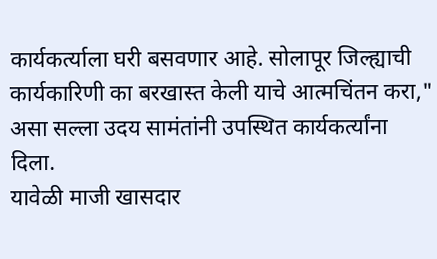कार्यकर्त्याला घरी बसवणार आहे. सोलापूर जिल्ह्याची कार्यकारिणी का बरखास्त केली याचे आत्मचिंतन करा," असा सल्ला उदय सामंतांनी उपस्थित कार्यकर्त्यांना दिला.
यावेळी माजी खासदार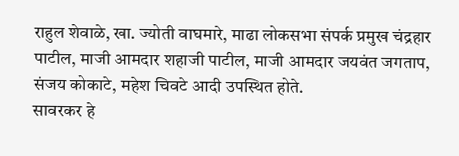राहुल शेवाळे, खा. ज्योती वाघमारे, माढा लोकसभा संपर्क प्रमुख चंद्रहार पाटील, माजी आमदार शहाजी पाटील, माजी आमदार जयवंत जगताप, संजय कोकाटे, महेश चिवटे आदी उपस्थित होते.
सावरकर हे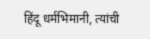हिंदू धर्मभिमानी, त्यांची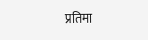प्रतिमा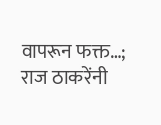वापरून फक्त…; राज ठाकरेंनी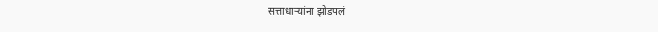सत्ताधाऱ्यांना झोडपलं